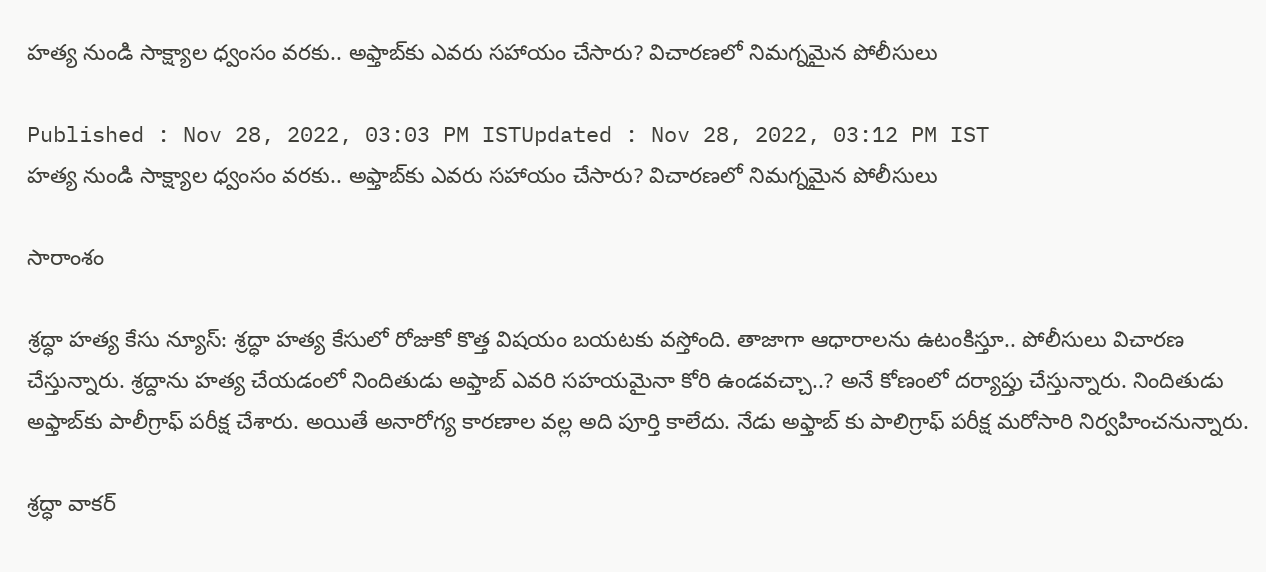హత్య నుండి సాక్ష్యాల ధ్వంసం వరకు.. అఫ్తాబ్‌కు ఎవరు సహాయం చేసారు? విచారణలో నిమగ్నమైన పోలీసులు

Published : Nov 28, 2022, 03:03 PM ISTUpdated : Nov 28, 2022, 03:12 PM IST
హత్య నుండి సాక్ష్యాల ధ్వంసం వరకు.. అఫ్తాబ్‌కు ఎవరు సహాయం చేసారు? విచారణలో నిమగ్నమైన పోలీసులు

సారాంశం

శ్రద్ధా హత్య కేసు న్యూస్: శ్రద్ధా హత్య కేసులో రోజుకో కొత్త విషయం బయటకు వస్తోంది. తాజాగా ఆధారాలను ఉటంకిస్తూ.. పోలీసులు విచారణ చేస్తున్నారు. శ్రద్దాను హత్య చేయడంలో నిందితుడు అఫ్తాబ్ ఎవరి సహయమైనా కోరి ఉండవచ్చా..? అనే కోణంలో దర్యాప్తు చేస్తున్నారు. నిందితుడు అఫ్తాబ్‌కు పాలీగ్రాఫ్ పరీక్ష చేశారు. అయితే అనారోగ్య కారణాల వల్ల అది పూర్తి కాలేదు. నేడు అఫ్తాబ్ కు పాలిగ్రాఫ్ పరీక్ష మరోసారి నిర్వహించనున్నారు.

శ్రద్ధా వాకర్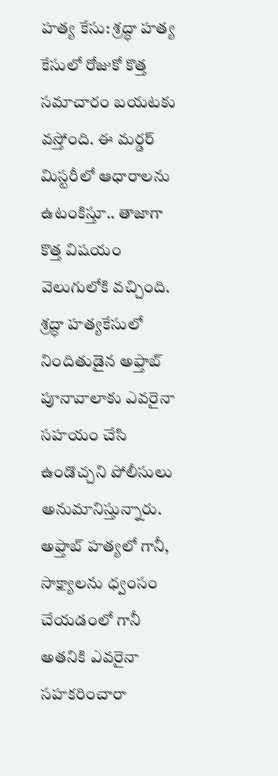హత్య కేసు: శ్రద్ధా హత్య కేసులో రోజుకో కొత్త సమాచారం బయటకు వస్తోంది. ఈ మర్డర్ మిస్టరీలో ఆధారాలను ఉటంకిస్తూ.. తాజాగా కొత్త విషయం వెలుగులోకి వచ్చింది. శ్రద్ధా హత్యకేసులో నిందితుడైన అఫ్తాబ్ పూనావాలాకు ఎవరైనా సహయం చేసి ఉండొచ్చని పోలీసులు అనుమానిస్తున్నారు. అఫ్తాబ్ హత్యలో గానీ, సాక్ష్యాలను ధ్వంసం చేయడంలో గానీ అతనికి ఎవరైనా సహకరించారా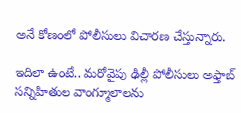అనే కోణంలో పోలీసులు విచారణ చేస్తున్నారు.

ఇదిలా ఉంటే.. మరోవైపు ఢిల్లీ పోలీసులు అఫ్తాబ్ సన్నిహితుల వాంగ్మూలాలను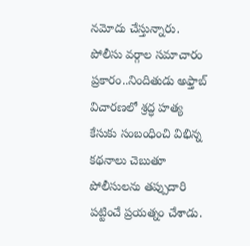నమోదు చేస్తున్నారు. పోలీసు వర్గాల సమాచారం ప్రకారం..నిందితుడు అఫ్తాబ్ విచారణలో శ్రద్ధ హత్య కేసుకు సంబంధించి విభిన్న కథనాలు చెబుతూ పోలీసులను తప్పుదారి పట్టించే ప్రయత్నం చేశాడు.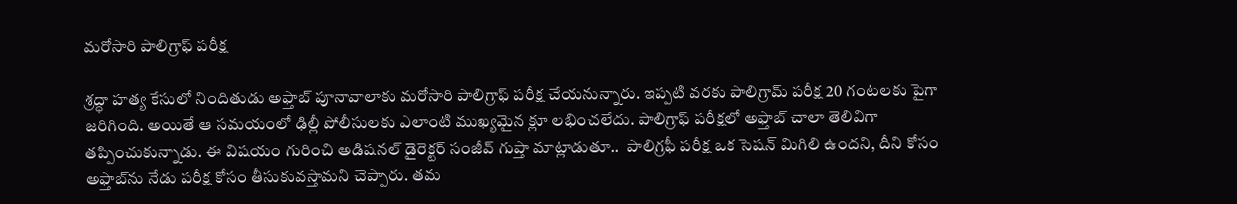మరోసారి పాలిగ్రాఫ్ పరీక్ష

శ్రద్ధా హత్య కేసులో నిందితుడు అఫ్తాబ్ పూనావాలాకు మరోసారి పాలిగ్రాఫ్ పరీక్ష చేయనున్నారు. ఇప్పటి వరకు పాలిగ్రామ్ పరీక్ష 20 గంటలకు పైగా జరిగింది. అయితే ఆ సమయంలో ఢిల్లీ పోలీసులకు ఎలాంటి ముఖ్యమైన క్లూ లభించలేదు. పాలిగ్రాఫ్ పరీక్షలో అఫ్తాబ్ చాలా తెలివిగా తప్పించుకున్నాడు. ఈ విషయం గురించి అడిషనల్ డైరెక్టర్ సంజీవ్ గుప్తా మాట్లాడుతూ..  పాలిగ్రఫీ పరీక్ష ఒక సెషన్ మిగిలి ఉందని, దీని కోసం అఫ్తాబ్‌ను నేడు పరీక్ష కోసం తీసుకువస్తామని చెప్పారు. తమ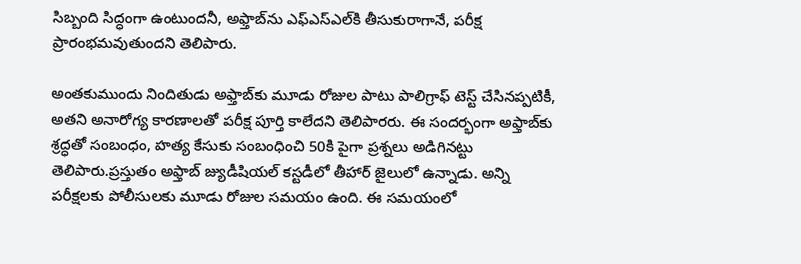సిబ్బంది సిద్ధంగా ఉంటుందనీ, అఫ్తాబ్‌ను ఎఫ్‌ఎస్‌ఎల్‌కి తీసుకురాగానే, పరీక్ష ప్రారంభమవుతుందని తెలిపారు.

అంతకుముందు నిందితుడు అఫ్తాబ్‌కు మూడు రోజుల పాటు పాలిగ్రాఫ్ టెస్ట్ చేసినప్పటికీ, అతని అనారోగ్య కారణాలతో పరీక్ష పూర్తి కాలేదని తెలిపారరు. ఈ సందర్భంగా అఫ్తాబ్‌కు శ్రద్ధతో సంబంధం, హత్య కేసుకు సంబంధించి 50కి పైగా ప్రశ్నలు అడిగినట్టు తెలిపారు.ప్రస్తుతం అఫ్తాబ్ జ్యుడీషియల్ కస్టడీలో తీహార్ జైలులో ఉన్నాడు. అన్ని పరీక్షలకు పోలీసులకు మూడు రోజుల సమయం ఉంది. ఈ సమయంలో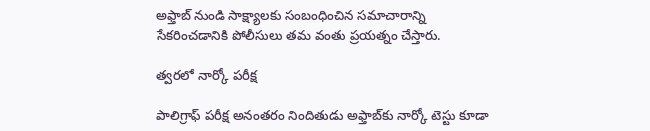అఫ్తాబ్ నుండి సాక్ష్యాలకు సంబంధించిన సమాచారాన్ని సేకరించడానికి పోలీసులు తమ వంతు ప్రయత్నం చేస్తారు.

త్వరలో నార్కో పరీక్ష

పాలిగ్రాఫ్ పరీక్ష అనంతరం నిందితుడు అఫ్తాబ్‌కు నార్కో టెస్టు కూడా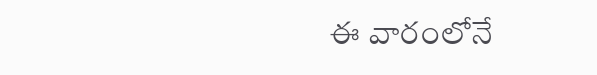ఈ వారంలోనే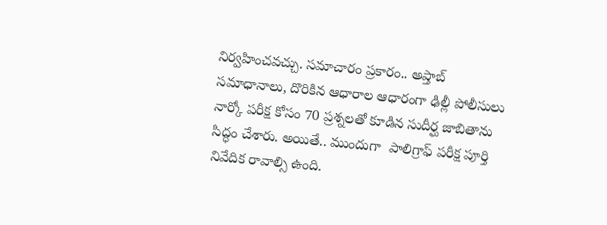నిర్వహించవచ్చు. సమాచారం ప్రకారం.. అప్తాబ్ సమాధానాలు, దొరికిన ఆధారాల ఆధారంగా ఢిల్లీ పోలీసులు నార్కో పరీక్ష కోసం 70 ప్రశ్నలతో కూడిన సుదీర్ఘ జాబితాను సిద్ధం చేశారు. అయితే.. ముందుగా  పాలిగ్రాఫ్ పరీక్ష పూర్తి నివేదిక రావాల్సి ఉంది.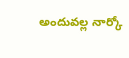అందువల్ల నార్కో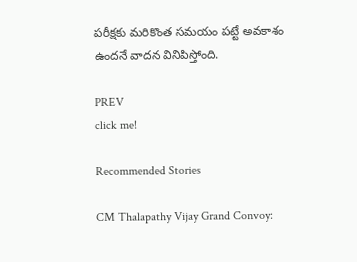పరీక్షకు మరికొంత సమయం పట్టే అవకాశం ఉందనే వాదన వినిపిస్తోంది.

PREV
click me!

Recommended Stories

CM Thalapathy Vijay Grand Convoy: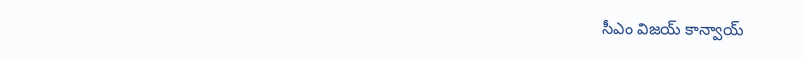సీఎం విజయ్ కాన్వాయ్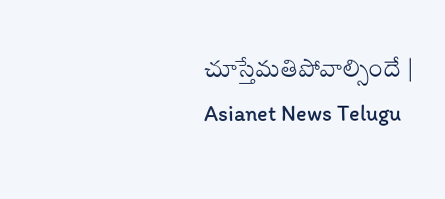చూస్తేమతిపోవాల్సిందే | Asianet News Telugu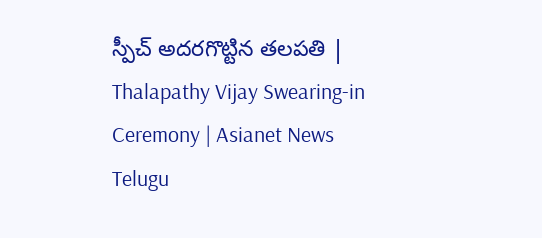స్పీచ్ అదరగొట్టిన తలపతి | Thalapathy Vijay Swearing-in Ceremony | Asianet News Telugu